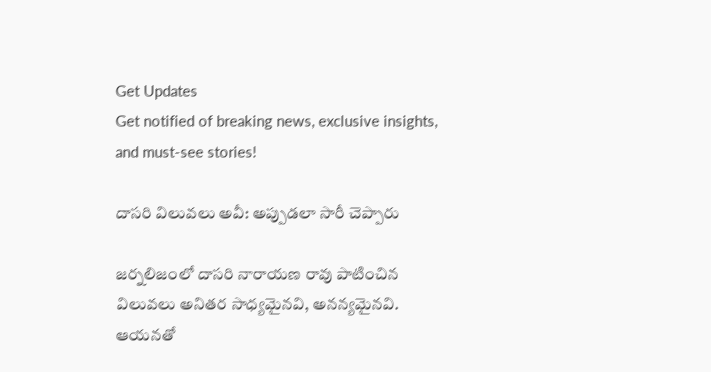Get Updates
Get notified of breaking news, exclusive insights, and must-see stories!

దాసరి విలువలు అవీ: అప్పుడలా సారీ చెప్పారు

జర్నలిజంలో దాసరి నారాయణ రావు పాటించిన విలువలు అనితర సాధ్యమైనవి, అనన్యమైనవి. ఆయనతో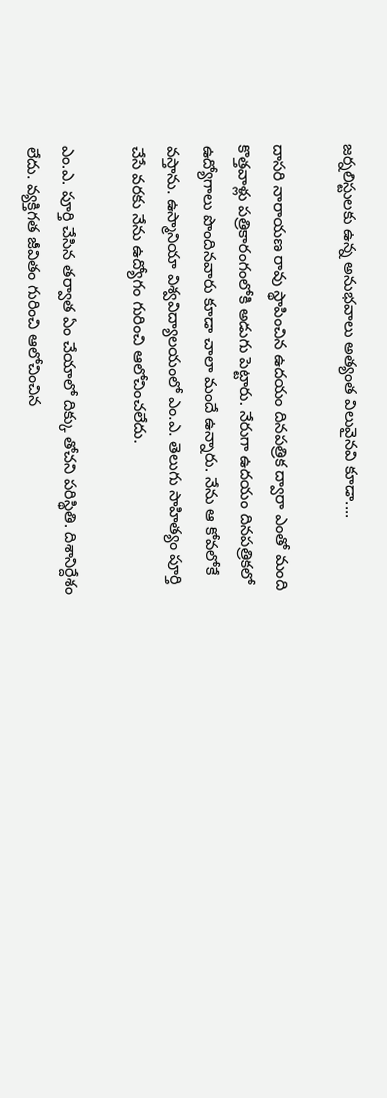జర్నలిస్టులకు ఉన్న అనుభవాలు అత్యంత విలువైనవి కూడా....

దాసరి నారాయణ రావు స్థాపించిన ఉదయం దినపత్రిక ద్వారా ఎంతో మంది కొత్తవాళ్లు పత్రికారంగంలోకి అడుగు పెట్టారు. నేరుగా ఉదయం దినపత్రికలో ఉద్యోగాలు పొందినవారు కూడా చాలా మందే ఉన్నారు. నేను ఆ కోవలోకే వస్తాను. ఉస్మానియా విశ్వవిద్యాలయంలో ఎం.ఎ. తెలుగు సాహిత్యం పూర్తి చేసే వరకు నేను ఉద్యోగం గురించి ఆలోచించలేదు.

ఎం.ఎ. పూర్తి చేసిన తర్వాత ఏం చేయాలో దిక్కు తోచని పరిస్థితి. దిశానిర్దేశం లేదు. వ్యక్తిగత జీవితం గురించి ఆలోచించిన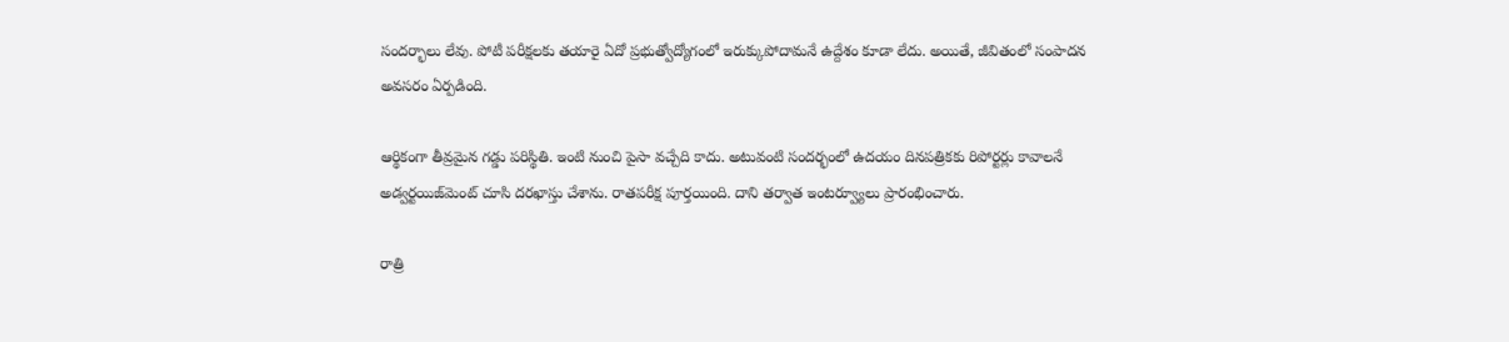సందర్భాలు లేవు. పోటీ పరీక్షలకు తయారై ఏదో ప్రభుత్వోద్యోగంలో ఇరుక్కుపోదామనే ఉద్దేశం కూడా లేదు. అయితే, జీవితంలో సంపాదన అవసరం ఏర్పడింది.

ఆర్థికంగా తీవ్రమైన గడ్డు పరిస్థితి. ఇంటి నుంచి పైసా వచ్చేది కాదు. అటువంటి సందర్భంలో ఉదయం దినపత్రికకు రిపోర్టర్లు కావాలనే అడ్వర్టయిజ్‌మెంట్ చూసి దరఖాస్తు చేశాను. రాతపరీక్ష పూర్తయింది. దాని తర్వాత ఇంటర్వ్యూలు ప్రారంభించారు.

రాత్రి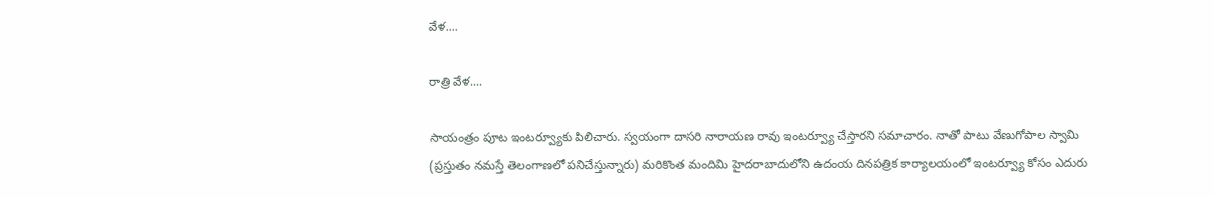వేళ....

రాత్రి వేళ....

సాయంత్రం పూట ఇంటర్వ్యూకు పిలిచారు. స్వయంగా దాసరి నారాయణ రావు ఇంటర్వ్యూ చేస్తారని సమాచారం. నాతో పాటు వేణుగోపాల స్వామి (ప్రస్తుతం నమస్తే తెలంగాణలో పనిచేస్తున్నారు) మరికొంత మందిమి హైదరాబాదులోని ఉదంయ దినపత్రిక కార్యాలయంలో ఇంటర్వ్యూ కోసం ఎదురు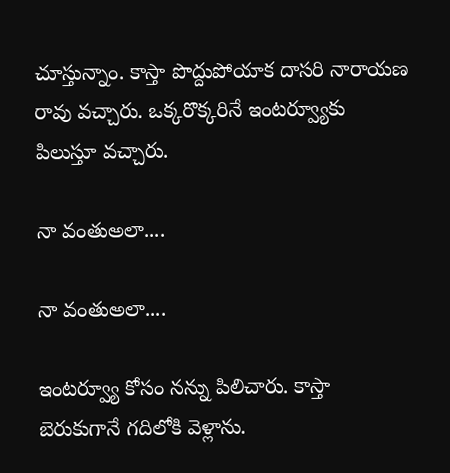చూస్తున్నాం. కాస్తా పొద్దుపోయాక దాసరి నారాయణ రావు వచ్చారు. ఒక్కరొక్కరినే ఇంటర్వ్యూకు పిలుస్తూ వచ్చారు.

నా వంతుఅలా....

నా వంతుఅలా....

ఇంటర్వ్యూ కోసం నన్ను పిలిచారు. కాస్తా బెరుకుగానే గదిలోకి వెళ్లాను.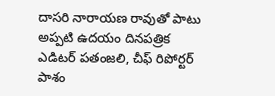దాసరి నారాయణ రావుతో పాటు అప్పటి ఉదయం దినపత్రిక ఎడిటర్ పతంజలి, చీఫ్ రిపోర్టర్ పాశం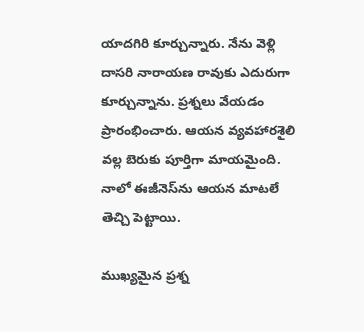యాదగిరి కూర్చున్నారు. నేను వెళ్లి దాసరి నారాయణ రావుకు ఎదురుగా కూర్చున్నాను. ప్రశ్నలు వేయడం ప్రారంభించారు. ఆయన వ్యవహారశైలి వల్ల బెరుకు పూర్తిగా మాయమైంది. నాలో ఈజీనెస్‌ను ఆయన మాటలే తెచ్చి పెట్టాయి.

ముఖ్యమైన ప్రశ్న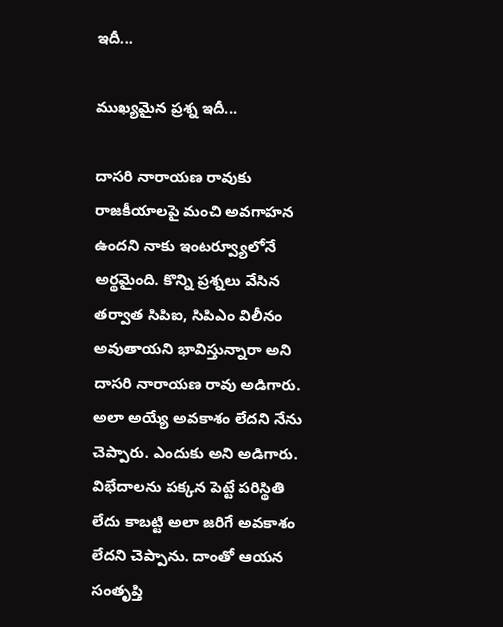ఇదీ...

ముఖ్యమైన ప్రశ్న ఇదీ...

దాసరి నారాయణ రావుకు రాజకీయాలపై మంచి అవగాహన ఉందని నాకు ఇంటర్వ్యూలోనే అర్థమైంది. కొన్ని ప్రశ్నలు వేసిన తర్వాత సిపిఐ, సిపిఎం విలీనం అవుతాయని భావిస్తున్నారా అని దాసరి నారాయణ రావు అడిగారు. అలా అయ్యే అవకాశం లేదని నేను చెప్పారు. ఎందుకు అని అడిగారు. విభేదాలను పక్కన పెట్టే పరిస్థితి లేదు కాబట్టి అలా జరిగే అవకాశం లేదని చెప్పాను. దాంతో ఆయన సంతృప్తి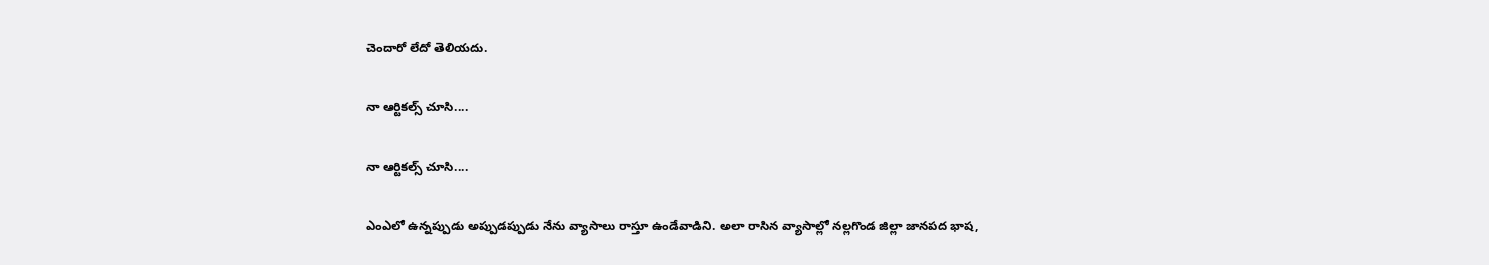చెందారో లేదో తెలియదు.

నా ఆర్టికల్స్ చూసి....

నా ఆర్టికల్స్ చూసి....

ఎంఎలో ఉన్నప్పుడు అప్పుడప్పుడు నేను వ్యాసాలు రాస్తూ ఉండేవాడిని. అలా రాసిన వ్యాసాల్లో నల్లగొండ జిల్లా జానపద భాష,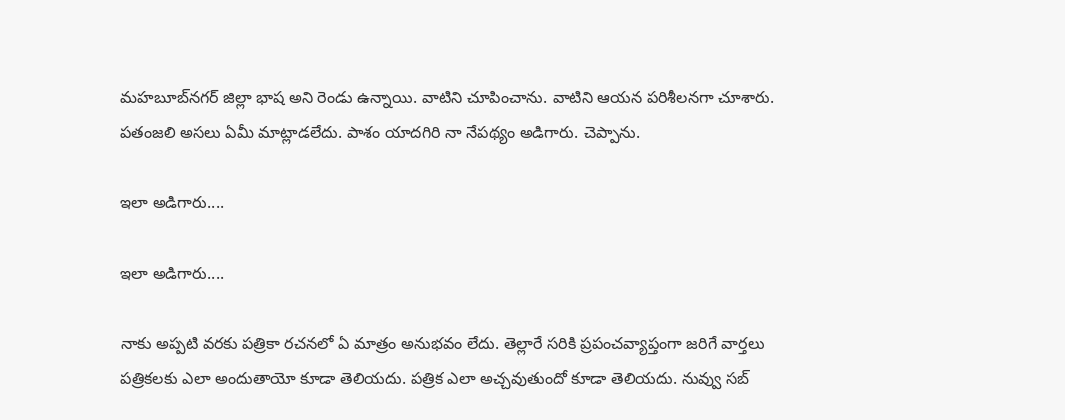మహబూబ్‌నగర్ జిల్లా భాష అని రెండు ఉన్నాయి. వాటిని చూపించాను. వాటిని ఆయన పరిశీలనగా చూశారు. పతంజలి అసలు ఏమీ మాట్లాడలేదు. పాశం యాదగిరి నా నేపథ్యం అడిగారు. చెప్పాను.

ఇలా అడిగారు....

ఇలా అడిగారు....

నాకు అప్పటి వరకు పత్రికా రచనలో ఏ మాత్రం అనుభవం లేదు. తెల్లారే సరికి ప్రపంచవ్యాప్తంగా జరిగే వార్తలు పత్రికలకు ఎలా అందుతాయో కూడా తెలియదు. పత్రిక ఎలా అచ్చవుతుందో కూడా తెలియదు. నువ్వు సబ్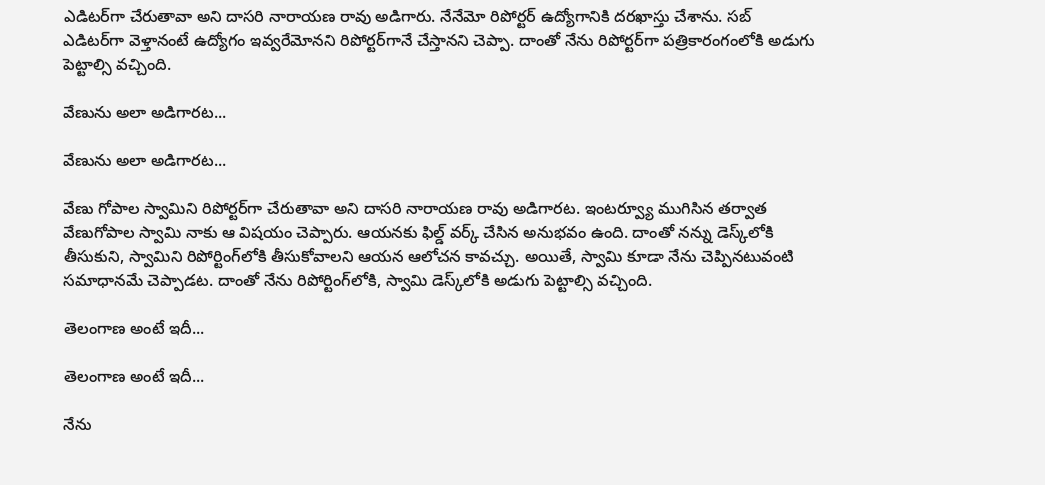ఎడిటర్‌గా చేరుతావా అని దాసరి నారాయణ రావు అడిగారు. నేనేమో రిపోర్టర్ ఉద్యోగానికి దరఖాస్తు చేశాను. సబ్ ఎడిటర్‌గా వెళ్తానంటే ఉద్యోగం ఇవ్వరేమోనని రిపోర్టర్‌గానే చేస్తానని చెప్పా. దాంతో నేను రిపోర్టర్‌గా పత్రికారంగంలోకి అడుగు పెట్టాల్సి వచ్చింది.

వేణును అలా అడిగారట...

వేణును అలా అడిగారట...

వేణు గోపాల స్వామిని రిపోర్టర్‌గా చేరుతావా అని దాసరి నారాయణ రావు అడిగారట. ఇంటర్వ్యూ ముగిసిన తర్వాత వేణుగోపాల స్వామి నాకు ఆ విషయం చెప్పారు. ఆయనకు ఫిల్డ్ వర్క్ చేసిన అనుభవం ఉంది. దాంతో నన్ను డెస్క్‌లోకి తీసుకుని, స్వామిని రిపోర్టింగ్‌లోకి తీసుకోవాలని ఆయన ఆలోచన కావచ్చు. అయితే, స్వామి కూడా నేను చెప్పినటువంటి సమాధానమే చెప్పాడట. దాంతో నేను రిపోర్టింగ్‌లోకి, స్వామి డెస్క్‌లోకి అడుగు పెట్టాల్సి వచ్చింది.

తెలంగాణ అంటే ఇదీ...

తెలంగాణ అంటే ఇదీ...

నేను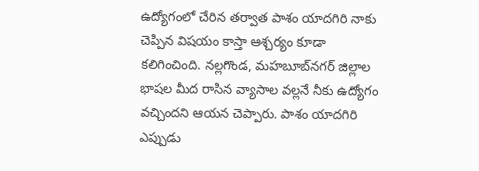ఉద్యోగంలో చేరిన తర్వాత పాశం యాదగిరి నాకు చెప్పిన విషయం కాస్తా ఆశ్చర్యం కూడా కలిగించింది. నల్లగొండ, మహబూబ్‌నగర్ జిల్లాల భాషల మీద రాసిన వ్యాసాల వల్లనే నీకు ఉద్యోగం వచ్చిందని ఆయన చెప్పారు. పాశం యాదగిరి ఎప్పుడు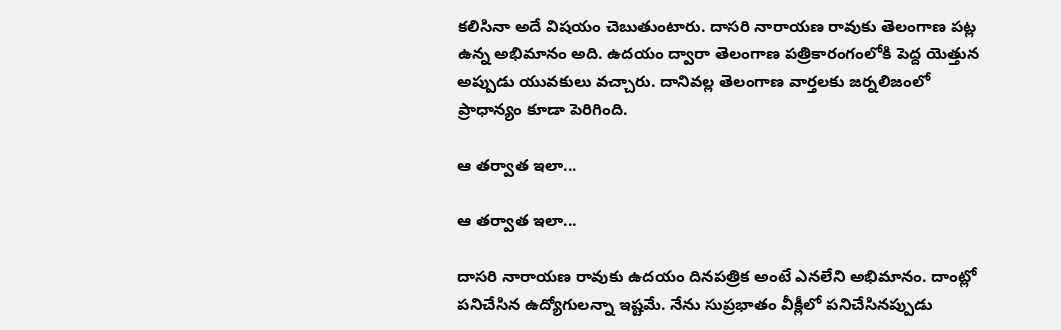కలిసినా అదే విషయం చెబుతుంటారు. దాసరి నారాయణ రావుకు తెలంగాణ పట్ల ఉన్న అభిమానం అది. ఉదయం ద్వారా తెలంగాణ పత్రికారంగంలోకి పెద్ద యెత్తున అప్పుడు యువకులు వచ్చారు. దానివల్ల తెలంగాణ వార్తలకు జర్నలిజంలో ప్రాధాన్యం కూడా పెరిగింది.

ఆ తర్వాత ఇలా...

ఆ తర్వాత ఇలా...

దాసరి నారాయణ రావుకు ఉదయం దినపత్రిక అంటే ఎనలేని అభిమానం. దాంట్లో పనిచేసిన ఉద్యోగులన్నా ఇష్టమే. నేను సుప్రభాతం వీక్లీలో పనిచేసినప్పుడు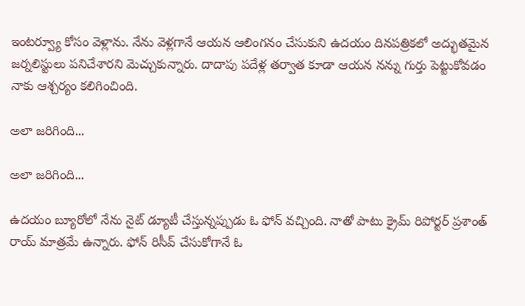ఇంటర్వ్యూ కోసం వెళ్లాను. నేను వెళ్లగానే ఆయన ఆలింగనం చేసుకుని ఉదయం దినపత్రికలో అద్భుతమైన జర్నలిస్టులు పనిచేశారని మెచ్చుకున్నారు. దాదాపు పదేళ్ల తర్వాత కూడా ఆయన నన్ను గుర్తు పెట్టుకోవడం నాకు ఆశ్చర్యం కలిగించింది.

అలా జరిగింది...

అలా జరిగింది...

ఉదయం బ్యూరోలో నేను నైట్ డ్యూటీ చేస్తున్నప్పుడు ఓ ఫోన్ వచ్చింది. నాతో పాటు క్రైమ్ రిపోర్టర్ ప్రశాంత్ రాయ్ మాత్రమే ఉన్నారు. ఫోన్ రిసీవ్ చేసుకోగానే ఓ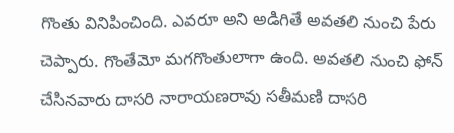గొంతు వినిపించింది. ఎవరూ అని అడిగితే అవతలి నుంచి పేరు చెప్పారు. గొంతేమో మగగొంతులాగా ఉంది. అవతలి నుంచి ఫోన్ చేసినవారు దాసరి నారాయణరావు సతీమణి దాసరి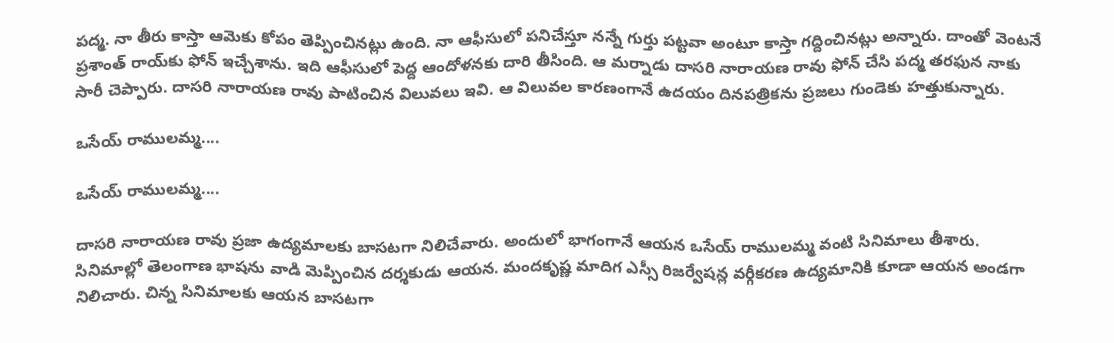పద్మ. నా తీరు కాస్తా ఆమెకు కోపం తెప్పించినట్లు ఉంది. నా ఆఫీసులో పనిచేస్తూ నన్నే గుర్తు పట్టవా అంటూ కాస్తా గద్దించినట్లు అన్నారు. దాంతో వెంటనే ప్రశాంత్ రాయ్‌కు ఫోన్ ఇచ్చేశాను. ఇది ఆఫీసులో పెద్ద ఆందోళనకు దారి తీసింది. ఆ మర్నాడు దాసరి నారాయణ రావు ఫోన్ చేసి పద్మ తరఫున నాకు సారీ చెప్పారు. దాసరి నారాయణ రావు పాటించిన విలువలు ఇవి. ఆ విలువల కారణంగానే ఉదయం దినపత్రికను ప్రజలు గుండెకు హత్తుకున్నారు.

ఒసేయ్ రాములమ్మ....

ఒసేయ్ రాములమ్మ....

దాసరి నారాయణ రావు ప్రజా ఉద్యమాలకు బాసటగా నిలిచేవారు. అందులో భాగంగానే ఆయన ఒసేయ్ రాములమ్మ వంటి సినిమాలు తీశారు. సినిమాల్లో తెలంగాణ భాషను వాడి మెప్పించిన దర్శకుడు ఆయన. మందకృష్ణ మాదిగ ఎస్సీ రిజర్వేషన్ల వర్గీకరణ ఉద్యమానికి కూడా ఆయన అండగా నిలిచారు. చిన్న సినిమాలకు ఆయన బాసటగా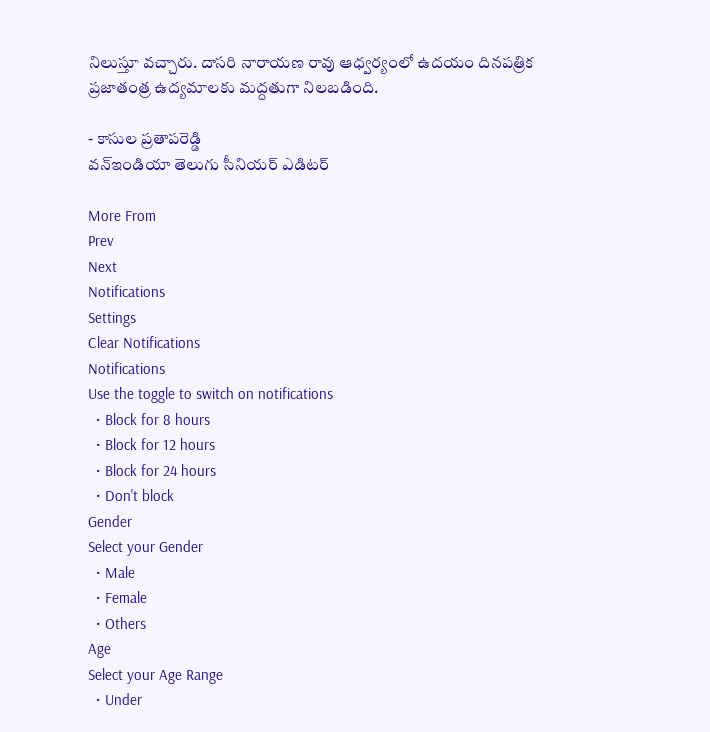నిలుస్తూ వచ్చారు. దాసరి నారాయణ రావు ఆధ్వర్యంలో ఉదయం దినపత్రిక ప్రజాతంత్ర ఉద్యమాలకు మద్దతుగా నిలబడింది.

- కాసుల ప్రతాపరెడ్డి
వన్ఇండియా తెలుగు సీనియర్ ఎడిటర్

More From
Prev
Next
Notifications
Settings
Clear Notifications
Notifications
Use the toggle to switch on notifications
  • Block for 8 hours
  • Block for 12 hours
  • Block for 24 hours
  • Don't block
Gender
Select your Gender
  • Male
  • Female
  • Others
Age
Select your Age Range
  • Under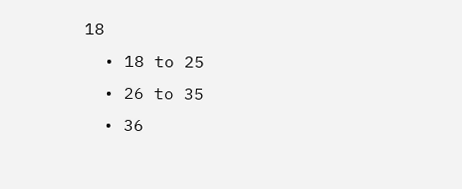18
  • 18 to 25
  • 26 to 35
  • 36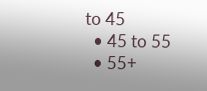to 45
  • 45 to 55
  • 55+